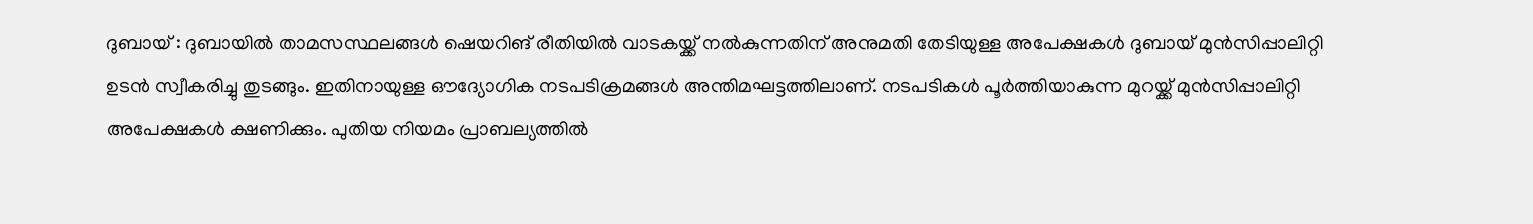ദുബായ് : ദുബായിൽ താമസസ്ഥലങ്ങൾ ഷെയറിങ് രീതിയിൽ വാടകയ്ക്ക് നൽകുന്നതിന് അനുമതി തേടിയുള്ള അപേക്ഷകൾ ദുബായ് മുൻസിപ്പാലിറ്റി ഉടൻ സ്വീകരിച്ചു തുടങ്ങും. ഇതിനായുള്ള ഔദ്യോഗിക നടപടിക്രമങ്ങൾ അന്തിമഘട്ടത്തിലാണ്. നടപടികൾ പൂർത്തിയാകുന്ന മുറയ്ക്ക് മുൻസിപ്പാലിറ്റി അപേക്ഷകൾ ക്ഷണിക്കും. പുതിയ നിയമം പ്രാബല്യത്തിൽ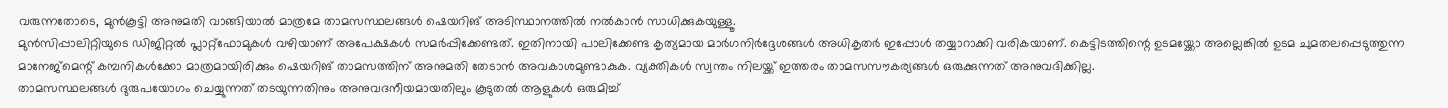വരുന്നതോടെ, മുൻകൂട്ടി അനുമതി വാങ്ങിയാൽ മാത്രമേ താമസസ്ഥലങ്ങൾ ഷെയറിങ് അടിസ്ഥാനത്തിൽ നൽകാൻ സാധിക്കുകയുള്ളൂ.
മുൻസിപ്പാലിറ്റിയുടെ ഡിജിറ്റൽ പ്ലാറ്റ്ഫോമുകൾ വഴിയാണ് അപേക്ഷകൾ സമർപ്പിക്കേണ്ടത്. ഇതിനായി പാലിക്കേണ്ട കൃത്യമായ മാർഗനിർദ്ദേശങ്ങൾ അധികൃതർ ഇപ്പോൾ തയ്യാറാക്കി വരികയാണ്. കെട്ടിടത്തിന്റെ ഉടമയ്ക്കോ അല്ലെങ്കിൽ ഉടമ ചുമതലപ്പെടുത്തുന്ന മാനേജ്മെന്റ് കമ്പനികൾക്കോ മാത്രമായിരിക്കും ഷെയറിങ് താമസത്തിന് അനുമതി തേടാൻ അവകാശമുണ്ടാകുക. വ്യക്തികൾ സ്വന്തം നിലയ്ക്ക് ഇത്തരം താമസസൗകര്യങ്ങൾ ഒരുക്കുന്നത് അനുവദിക്കില്ല.
താമസസ്ഥലങ്ങൾ ദുരുപയോഗം ചെയ്യുന്നത് തടയുന്നതിനും അനുവദനീയമായതിലും കൂടുതൽ ആളുകൾ ഒരുമിച്ച്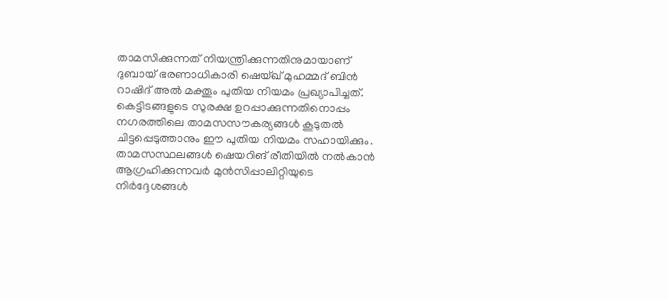താമസിക്കുന്നത് നിയന്ത്രിക്കുന്നതിനുമായാണ് ദുബായ് ഭരണാധികാരി ഷെയ്ഖ് മുഹമ്മദ് ബിൻ റാഷിദ് അൽ മക്തൂം പുതിയ നിയമം പ്രഖ്യാപിച്ചത്. കെട്ടിടങ്ങളുടെ സുരക്ഷ ഉറപ്പാക്കുന്നതിനൊപ്പം നഗരത്തിലെ താമസസൗകര്യങ്ങൾ കൂടുതൽ ചിട്ടപ്പെടുത്താനും ഈ പുതിയ നിയമം സഹായിക്കും. താമസസ്ഥലങ്ങൾ ഷെയറിങ് രീതിയിൽ നൽകാൻ ആഗ്രഹിക്കുന്നവർ മുൻസിപ്പാലിറ്റിയുടെ നിർദ്ദേശങ്ങൾ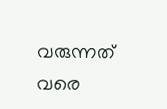വരുന്നത് വരെ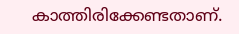കാത്തിരിക്കേണ്ടതാണ്.